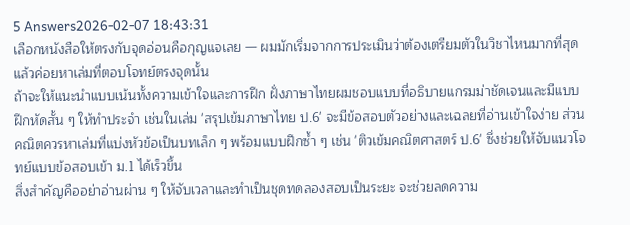5 Answers2026-02-07 18:43:31
เลือกหนังสือให้ตรงกับจุดอ่อนคือกุญแจเลย — ผมมักเริ่มจากการประเมินว่าต้องเตรียมตัวในวิชาไหนมากที่สุด แล้วค่อยหาเล่มที่ตอบโจทย์ตรงจุดนั้น
ถ้าจะให้แนะนำแบบเน้นทั้งความเข้าใจและการฝึก ฝั่งภาษาไทยผมชอบแบบที่อธิบายแกรมม่าชัดเจนและมีแบบฝึกหัดสั้น ๆ ให้ทำประจำ เช่นในเล่ม 'สรุปเข้มภาษาไทย ป.6' จะมีข้อสอบตัวอย่างและเฉลยที่อ่านเข้าใจง่าย ส่วนคณิตควรหาเล่มที่แบ่งหัวข้อเป็นบทเล็ก ๆ พร้อมแบบฝึกซ้ำ ๆ เช่น 'ติวเข้มคณิตศาสตร์ ป.6' ซึ่งช่วยให้จับแนวโจทย์แบบข้อสอบเข้า ม.1 ได้เร็วขึ้น
สิ่งสำคัญคืออย่าอ่านผ่าน ๆ ให้จับเวลาและทำเป็นชุดทดลองสอบเป็นระยะ จะช่วยลดความ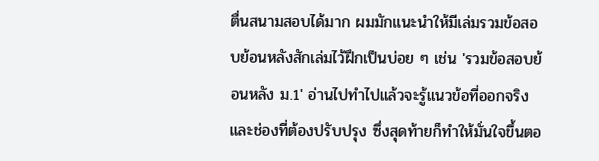ตื่นสนามสอบได้มาก ผมมักแนะนำให้มีเล่มรวมข้อสอบย้อนหลังสักเล่มไว้ฝึกเป็นบ่อย ๆ เช่น 'รวมข้อสอบย้อนหลัง ม.1' อ่านไปทำไปแล้วจะรู้แนวข้อที่ออกจริงและช่องที่ต้องปรับปรุง ซึ่งสุดท้ายก็ทำให้มั่นใจขึ้นตอ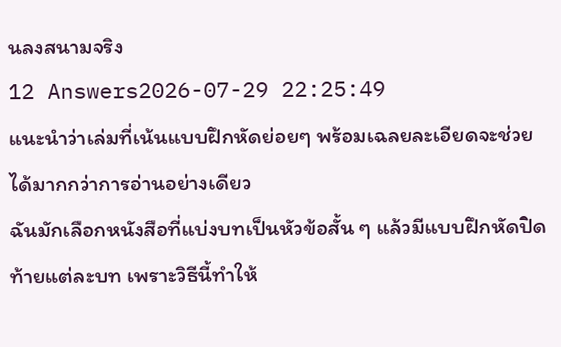นลงสนามจริง
12 Answers2026-07-29 22:25:49
แนะนำว่าเล่มที่เน้นแบบฝึกหัดย่อยๆ พร้อมเฉลยละเอียดจะช่วยได้มากกว่าการอ่านอย่างเดียว
ฉันมักเลือกหนังสือที่แบ่งบทเป็นหัวข้อสั้น ๆ แล้วมีแบบฝึกหัดปิดท้ายแต่ละบท เพราะวิธีนี้ทำให้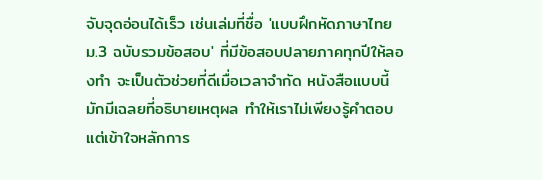จับจุดอ่อนได้เร็ว เช่นเล่มที่ชื่อ 'แบบฝึกหัดภาษาไทย ม.3 ฉบับรวมข้อสอบ' ที่มีข้อสอบปลายภาคทุกปีให้ลองทำ จะเป็นตัวช่วยที่ดีเมื่อเวลาจำกัด หนังสือแบบนี้มักมีเฉลยที่อธิบายเหตุผล ทำให้เราไม่เพียงรู้คำตอบแต่เข้าใจหลักการ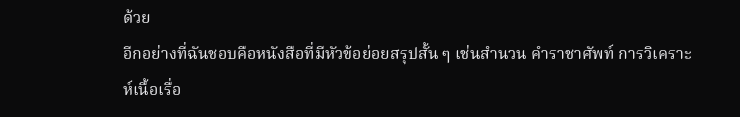ด้วย
อีกอย่างที่ฉันชอบคือหนังสือที่มีหัวข้อย่อยสรุปสั้น ๆ เช่นสำนวน คำราชาศัพท์ การวิเคราะห์เนื้อเรื่อ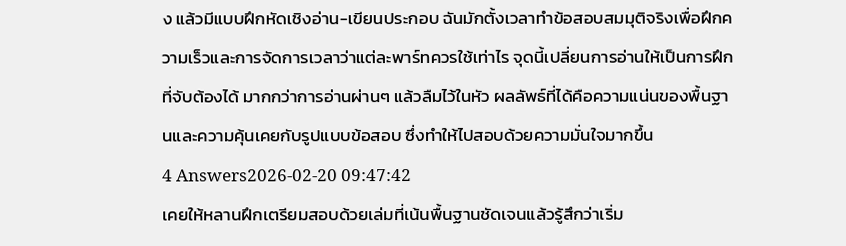ง แล้วมีแบบฝึกหัดเชิงอ่าน-เขียนประกอบ ฉันมักตั้งเวลาทำข้อสอบสมมุติจริงเพื่อฝึกความเร็วและการจัดการเวลาว่าแต่ละพาร์ทควรใช้เท่าไร จุดนี้เปลี่ยนการอ่านให้เป็นการฝึกที่จับต้องได้ มากกว่าการอ่านผ่านๆ แล้วลืมไว้ในหัว ผลลัพธ์ที่ได้คือความแน่นของพื้นฐานและความคุ้นเคยกับรูปแบบข้อสอบ ซึ่งทำให้ไปสอบด้วยความมั่นใจมากขึ้น
4 Answers2026-02-20 09:47:42
เคยให้หลานฝึกเตรียมสอบด้วยเล่มที่เน้นพื้นฐานชัดเจนแล้วรู้สึกว่าเริ่ม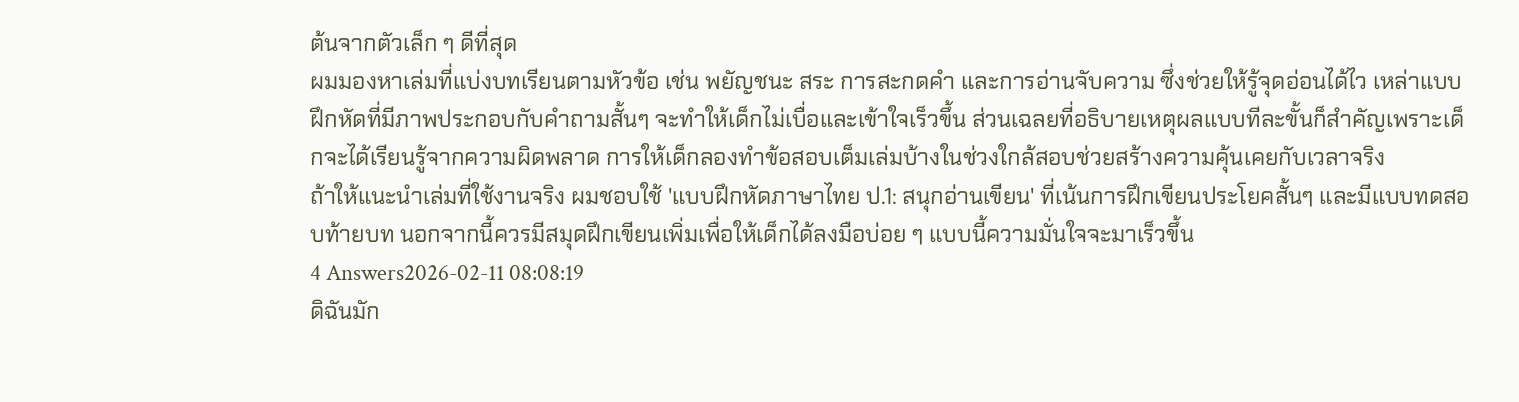ต้นจากตัวเล็ก ๆ ดีที่สุด
ผมมองหาเล่มที่แบ่งบทเรียนตามหัวข้อ เช่น พยัญชนะ สระ การสะกดคำ และการอ่านจับความ ซึ่งช่วยให้รู้จุดอ่อนได้ไว เหล่าแบบฝึกหัดที่มีภาพประกอบกับคำถามสั้นๆ จะทำให้เด็กไม่เบื่อและเข้าใจเร็วขึ้น ส่วนเฉลยที่อธิบายเหตุผลแบบทีละขั้นก็สำคัญเพราะเด็กจะได้เรียนรู้จากความผิดพลาด การให้เด็กลองทำข้อสอบเต็มเล่มบ้างในช่วงใกล้สอบช่วยสร้างความคุ้นเคยกับเวลาจริง
ถ้าให้แนะนำเล่มที่ใช้งานจริง ผมชอบใช้ 'แบบฝึกหัดภาษาไทย ป.1: สนุกอ่านเขียน' ที่เน้นการฝึกเขียนประโยคสั้นๆ และมีแบบทดสอบท้ายบท นอกจากนี้ควรมีสมุดฝึกเขียนเพิ่มเพื่อให้เด็กได้ลงมือบ่อย ๆ แบบนี้ความมั่นใจจะมาเร็วขึ้น
4 Answers2026-02-11 08:08:19
ดิฉันมัก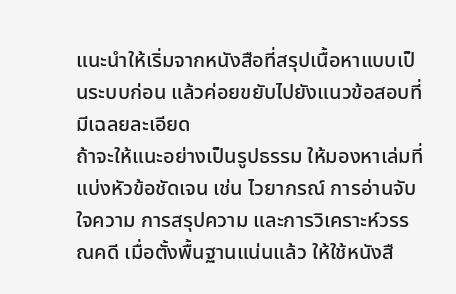แนะนำให้เริ่มจากหนังสือที่สรุปเนื้อหาแบบเป็นระบบก่อน แล้วค่อยขยับไปยังแนวข้อสอบที่มีเฉลยละเอียด
ถ้าจะให้แนะอย่างเป็นรูปธรรม ให้มองหาเล่มที่แบ่งหัวข้อชัดเจน เช่น ไวยากรณ์ การอ่านจับใจความ การสรุปความ และการวิเคราะห์วรรณคดี เมื่อตั้งพื้นฐานแน่นแล้ว ให้ใช้หนังสื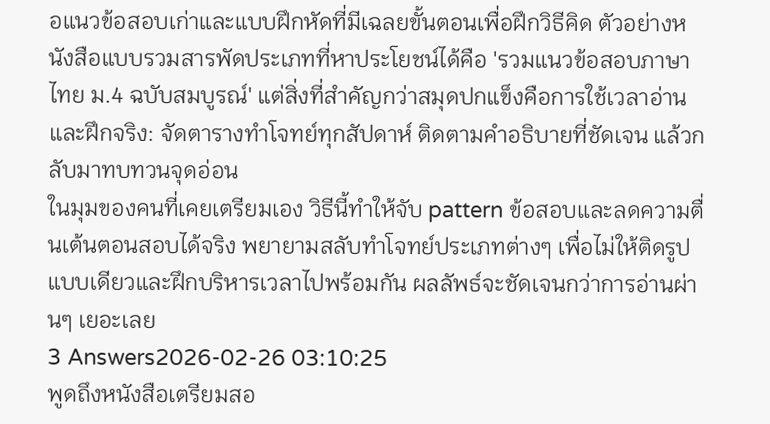อแนวข้อสอบเก่าและแบบฝึกหัดที่มีเฉลยขั้นตอนเพื่อฝึกวิธีคิด ตัวอย่างหนังสือแบบรวมสารพัดประเภทที่หาประโยชน์ได้คือ 'รวมแนวข้อสอบภาษาไทย ม.4 ฉบับสมบูรณ์' แต่สิ่งที่สำคัญกว่าสมุดปกแข็งคือการใช้เวลาอ่านและฝึกจริง: จัดตารางทำโจทย์ทุกสัปดาห์ ติดตามคำอธิบายที่ชัดเจน แล้วกลับมาทบทวนจุดอ่อน
ในมุมของคนที่เคยเตรียมเอง วิธีนี้ทำให้จับ pattern ข้อสอบและลดความตื่นเต้นตอนสอบได้จริง พยายามสลับทำโจทย์ประเภทต่างๆ เพื่อไม่ให้ติดรูปแบบเดียวและฝึกบริหารเวลาไปพร้อมกัน ผลลัพธ์จะชัดเจนกว่าการอ่านผ่านๆ เยอะเลย
3 Answers2026-02-26 03:10:25
พูดถึงหนังสือเตรียมสอ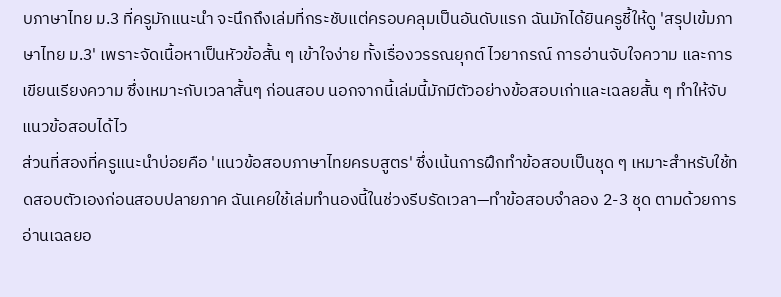บภาษาไทย ม.3 ที่ครูมักแนะนำ จะนึกถึงเล่มที่กระชับแต่ครอบคลุมเป็นอันดับแรก ฉันมักได้ยินครูชี้ให้ดู 'สรุปเข้มภาษาไทย ม.3' เพราะจัดเนื้อหาเป็นหัวข้อสั้น ๆ เข้าใจง่าย ทั้งเรื่องวรรณยุกต์ ไวยากรณ์ การอ่านจับใจความ และการเขียนเรียงความ ซึ่งเหมาะกับเวลาสั้นๆ ก่อนสอบ นอกจากนี้เล่มนี้มักมีตัวอย่างข้อสอบเก่าและเฉลยสั้น ๆ ทำให้จับแนวข้อสอบได้ไว
ส่วนที่สองที่ครูแนะนำบ่อยคือ 'แนวข้อสอบภาษาไทยครบสูตร' ซึ่งเน้นการฝึกทำข้อสอบเป็นชุด ๆ เหมาะสำหรับใช้ทดสอบตัวเองก่อนสอบปลายภาค ฉันเคยใช้เล่มทำนองนี้ในช่วงรีบรัดเวลา—ทำข้อสอบจำลอง 2-3 ชุด ตามด้วยการอ่านเฉลยอ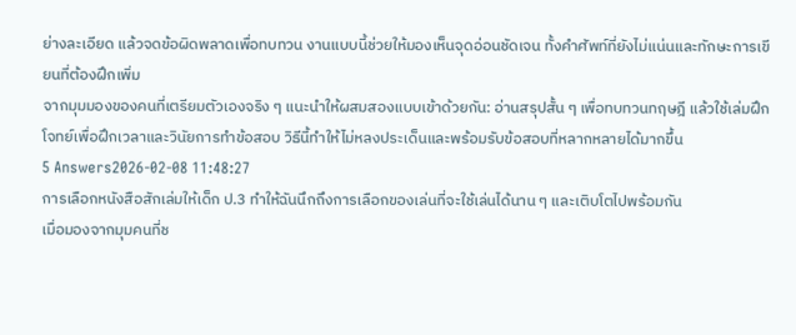ย่างละเอียด แล้วจดข้อผิดพลาดเพื่อทบทวน งานแบบนี้ช่วยให้มองเห็นจุดอ่อนชัดเจน ทั้งคำศัพท์ที่ยังไม่แน่นและทักษะการเขียนที่ต้องฝึกเพิ่ม
จากมุมมองของคนที่เตรียมตัวเองจริง ๆ แนะนำให้ผสมสองแบบเข้าด้วยกัน: อ่านสรุปสั้น ๆ เพื่อทบทวนทฤษฎี แล้วใช้เล่มฝึกโจทย์เพื่อฝึกเวลาและวินัยการทำข้อสอบ วิธีนี้ทำให้ไม่หลงประเด็นและพร้อมรับข้อสอบที่หลากหลายได้มากขึ้น
5 Answers2026-02-08 11:48:27
การเลือกหนังสือสักเล่มให้เด็ก ป.3 ทำให้ฉันนึกถึงการเลือกของเล่นที่จะใช้เล่นได้นาน ๆ และเติบโตไปพร้อมกัน
เมื่อมองจากมุมคนที่ช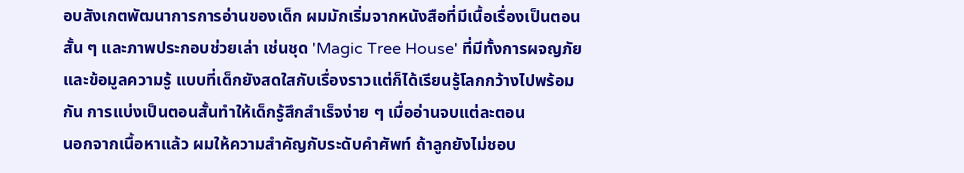อบสังเกตพัฒนาการการอ่านของเด็ก ผมมักเริ่มจากหนังสือที่มีเนื้อเรื่องเป็นตอนสั้น ๆ และภาพประกอบช่วยเล่า เช่นชุด 'Magic Tree House' ที่มีทั้งการผจญภัยและข้อมูลความรู้ แบบที่เด็กยังสดใสกับเรื่องราวแต่ก็ได้เรียนรู้โลกกว้างไปพร้อมกัน การแบ่งเป็นตอนสั้นทำให้เด็กรู้สึกสำเร็จง่าย ๆ เมื่ออ่านจบแต่ละตอน
นอกจากเนื้อหาแล้ว ผมให้ความสำคัญกับระดับคำศัพท์ ถ้าลูกยังไม่ชอบ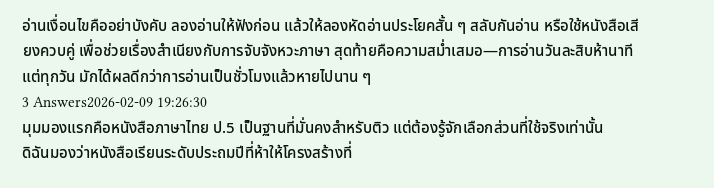อ่านเงื่อนไขคืออย่าบังคับ ลองอ่านให้ฟังก่อน แล้วให้ลองหัดอ่านประโยคสั้น ๆ สลับกันอ่าน หรือใช้หนังสือเสียงควบคู่ เพื่อช่วยเรื่องสำเนียงกับการจับจังหวะภาษา สุดท้ายคือความสม่ำเสมอ—การอ่านวันละสิบห้านาทีแต่ทุกวัน มักได้ผลดีกว่าการอ่านเป็นชั่วโมงแล้วหายไปนาน ๆ
3 Answers2026-02-09 19:26:30
มุมมองแรกคือหนังสือภาษาไทย ป.5 เป็นฐานที่มั่นคงสำหรับติว แต่ต้องรู้จักเลือกส่วนที่ใช้จริงเท่านั้น
ดิฉันมองว่าหนังสือเรียนระดับประถมปีที่ห้าให้โครงสร้างที่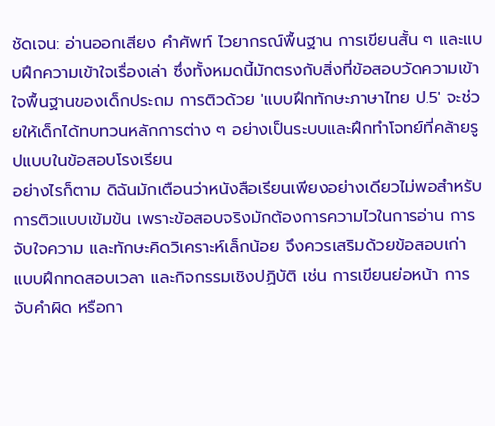ชัดเจน: อ่านออกเสียง คำศัพท์ ไวยากรณ์พื้นฐาน การเขียนสั้น ๆ และแบบฝึกความเข้าใจเรื่องเล่า ซึ่งทั้งหมดนี้มักตรงกับสิ่งที่ข้อสอบวัดความเข้าใจพื้นฐานของเด็กประถม การติวด้วย 'แบบฝึกทักษะภาษาไทย ป.5' จะช่วยให้เด็กได้ทบทวนหลักการต่าง ๆ อย่างเป็นระบบและฝึกทำโจทย์ที่คล้ายรูปแบบในข้อสอบโรงเรียน
อย่างไรก็ตาม ดิฉันมักเตือนว่าหนังสือเรียนเพียงอย่างเดียวไม่พอสำหรับการติวแบบเข้มข้น เพราะข้อสอบจริงมักต้องการความไวในการอ่าน การจับใจความ และทักษะคิดวิเคราะห์เล็กน้อย จึงควรเสริมด้วยข้อสอบเก่า แบบฝึกทดสอบเวลา และกิจกรรมเชิงปฏิบัติ เช่น การเขียนย่อหน้า การจับคำผิด หรือกา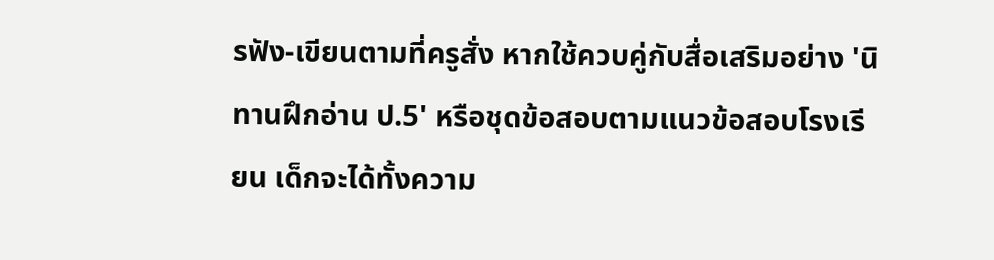รฟัง-เขียนตามที่ครูสั่ง หากใช้ควบคู่กับสื่อเสริมอย่าง 'นิทานฝึกอ่าน ป.5' หรือชุดข้อสอบตามแนวข้อสอบโรงเรียน เด็กจะได้ทั้งความ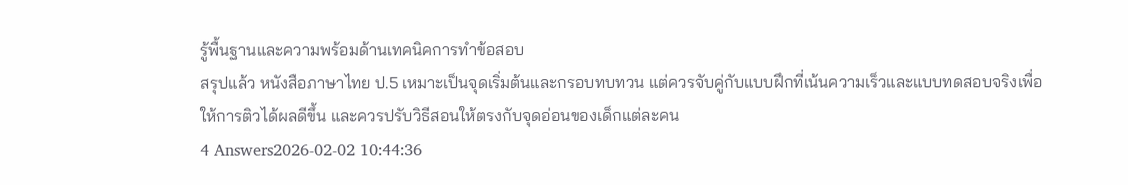รู้พื้นฐานและความพร้อมด้านเทคนิคการทำข้อสอบ
สรุปแล้ว หนังสือภาษาไทย ป.5 เหมาะเป็นจุดเริ่มต้นและกรอบทบทวน แต่ควรจับคู่กับแบบฝึกที่เน้นความเร็วและแบบทดสอบจริงเพื่อให้การติวได้ผลดีขึ้น และควรปรับวิธีสอนให้ตรงกับจุดอ่อนของเด็กแต่ละคน
4 Answers2026-02-02 10:44:36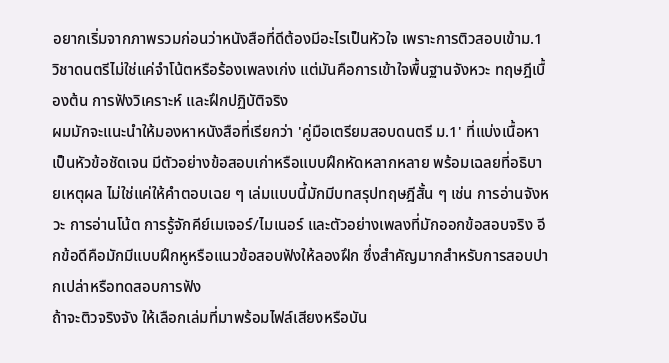อยากเริ่มจากภาพรวมก่อนว่าหนังสือที่ดีต้องมีอะไรเป็นหัวใจ เพราะการติวสอบเข้าม.1 วิชาดนตรีไม่ใช่แค่จำโน้ตหรือร้องเพลงเก่ง แต่มันคือการเข้าใจพื้นฐานจังหวะ ทฤษฎีเบื้องต้น การฟังวิเคราะห์ และฝึกปฏิบัติจริง
ผมมักจะแนะนำให้มองหาหนังสือที่เรียกว่า 'คู่มือเตรียมสอบดนตรี ม.1' ที่แบ่งเนื้อหาเป็นหัวข้อชัดเจน มีตัวอย่างข้อสอบเก่าหรือแบบฝึกหัดหลากหลาย พร้อมเฉลยที่อธิบายเหตุผล ไม่ใช่แค่ให้คำตอบเฉย ๆ เล่มแบบนี้มักมีบทสรุปทฤษฎีสั้น ๆ เช่น การอ่านจังหวะ การอ่านโน้ต การรู้จักคีย์เมเจอร์/ไมเนอร์ และตัวอย่างเพลงที่มักออกข้อสอบจริง อีกข้อดีคือมักมีแบบฝึกหูหรือแนวข้อสอบฟังให้ลองฝึก ซึ่งสำคัญมากสำหรับการสอบปากเปล่าหรือทดสอบการฟัง
ถ้าจะติวจริงจัง ให้เลือกเล่มที่มาพร้อมไฟล์เสียงหรือบัน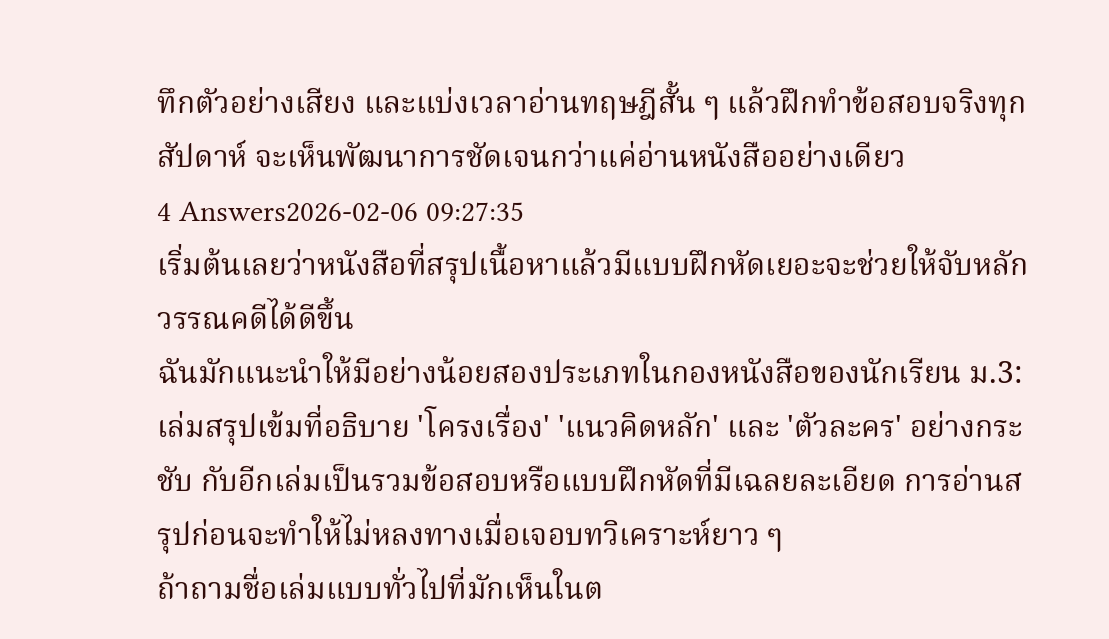ทึกตัวอย่างเสียง และแบ่งเวลาอ่านทฤษฎีสั้น ๆ แล้วฝึกทำข้อสอบจริงทุกสัปดาห์ จะเห็นพัฒนาการชัดเจนกว่าแค่อ่านหนังสืออย่างเดียว
4 Answers2026-02-06 09:27:35
เริ่มต้นเลยว่าหนังสือที่สรุปเนื้อหาแล้วมีแบบฝึกหัดเยอะจะช่วยให้จับหลักวรรณคดีได้ดีขึ้น
ฉันมักแนะนำให้มีอย่างน้อยสองประเภทในกองหนังสือของนักเรียน ม.3: เล่มสรุปเข้มที่อธิบาย 'โครงเรื่อง' 'แนวคิดหลัก' และ 'ตัวละคร' อย่างกระชับ กับอีกเล่มเป็นรวมข้อสอบหรือแบบฝึกหัดที่มีเฉลยละเอียด การอ่านสรุปก่อนจะทำให้ไม่หลงทางเมื่อเจอบทวิเคราะห์ยาว ๆ
ถ้าถามชื่อเล่มแบบทั่วไปที่มักเห็นในต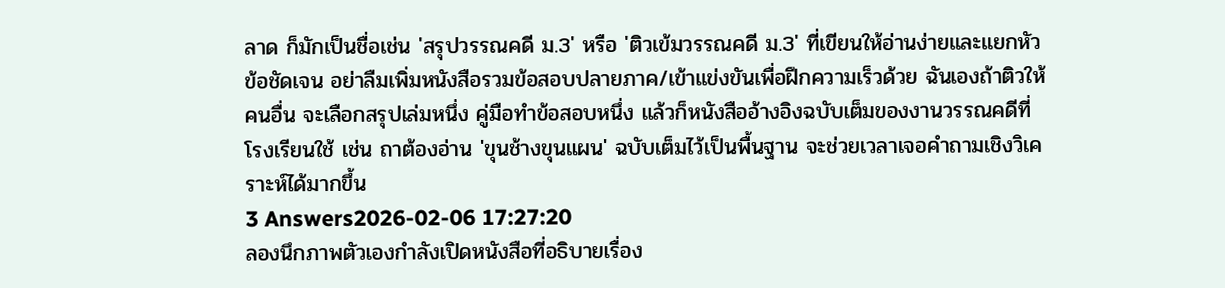ลาด ก็มักเป็นชื่อเช่น 'สรุปวรรณคดี ม.3' หรือ 'ติวเข้มวรรณคดี ม.3' ที่เขียนให้อ่านง่ายและแยกหัวข้อชัดเจน อย่าลืมเพิ่มหนังสือรวมข้อสอบปลายภาค/เข้าแข่งขันเพื่อฝึกความเร็วด้วย ฉันเองถ้าติวให้คนอื่น จะเลือกสรุปเล่มหนึ่ง คู่มือทำข้อสอบหนึ่ง แล้วก็หนังสืออ้างอิงฉบับเต็มของงานวรรณคดีที่โรงเรียนใช้ เช่น ถาต้องอ่าน 'ขุนช้างขุนแผน' ฉบับเต็มไว้เป็นพื้นฐาน จะช่วยเวลาเจอคำถามเชิงวิเคราะห์ได้มากขึ้น
3 Answers2026-02-06 17:27:20
ลองนึกภาพตัวเองกำลังเปิดหนังสือที่อธิบายเรื่อง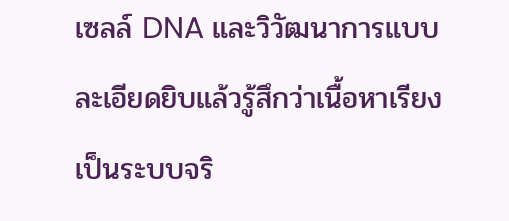เซลล์ DNA และวิวัฒนาการแบบละเอียดยิบแล้วรู้สึกว่าเนื้อหาเรียงเป็นระบบจริ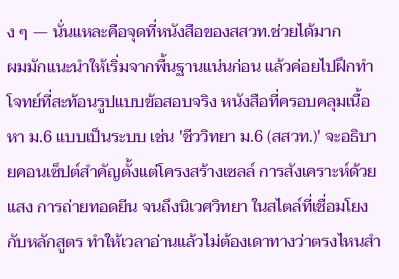ง ๆ — นั่นแหละคือจุดที่หนังสือของสสวท.ช่วยได้มาก
ผมมักแนะนำให้เริ่มจากพื้นฐานแน่นก่อน แล้วค่อยไปฝึกทำโจทย์ที่สะท้อนรูปแบบข้อสอบจริง หนังสือที่ครอบคลุมเนื้อหา ม.6 แบบเป็นระบบ เช่น 'ชีววิทยา ม.6 (สสวท.)' จะอธิบายคอนเซ็ปต์สำคัญตั้งแต่โครงสร้างเซลล์ การสังเคราะห์ด้วยแสง การถ่ายทอดยีน จนถึงนิเวศวิทยา ในสไตล์ที่เชื่อมโยงกับหลักสูตร ทำให้เวลาอ่านแล้วไม่ต้องเดาทางว่าตรงไหนสำ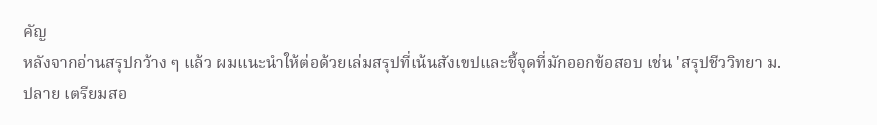คัญ
หลังจากอ่านสรุปกว้าง ๆ แล้ว ผมแนะนำให้ต่อด้วยเล่มสรุปที่เน้นสังเขปและชี้จุดที่มักออกข้อสอบ เช่น 'สรุปชีววิทยา ม.ปลาย เตรียมสอ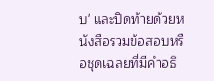บ' และปิดท้ายด้วยหนังสือรวมข้อสอบหรือชุดเฉลยที่มีคำอธิ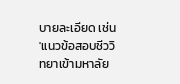บายละเอียด เช่น 'แนวข้อสอบชีววิทยาเข้ามหาลัย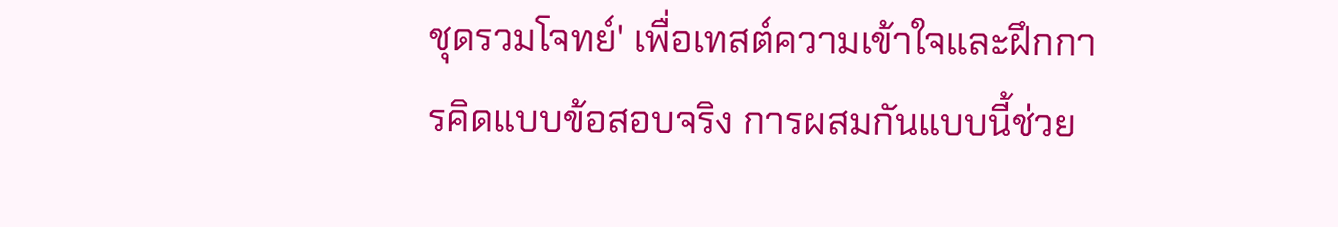ชุดรวมโจทย์' เพื่อเทสต์ความเข้าใจและฝึกการคิดแบบข้อสอบจริง การผสมกันแบบนี้ช่วย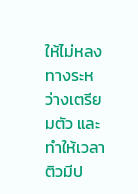ให้ไม่หลงทางระหว่างเตรียมตัว และทำให้เวลาติวมีป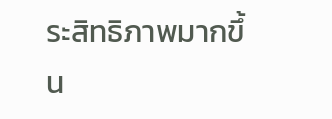ระสิทธิภาพมากขึ้น